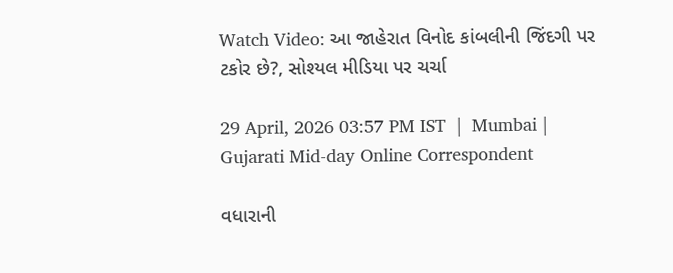Watch Video: આ જાહેરાત વિનોદ કાંબલીની જિંદગી પર ટકોર છે?, સોશ્યલ મીડિયા પર ચર્ચા

29 April, 2026 03:57 PM IST  |  Mumbai | Gujarati Mid-day Online Correspondent

વધારાની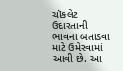ચૉકલેટ ઉદારતાની ભાવના બતાડવા માટે ઉમેરવામાં આવી છે. આ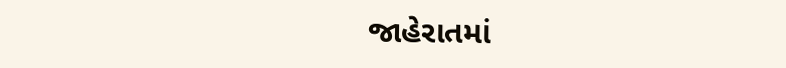જાહેરાતમાં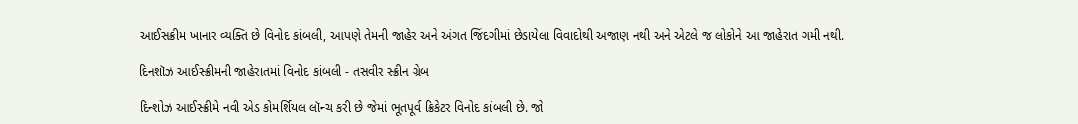આઈસક્રીમ ખાનાર વ્યક્તિ છે વિનોદ કાંબલી, આપણે તેમની જાહેર અને અંગત જિંદગીમાં છેડાયેલા વિવાદોથી અજાણ નથી અને એટલે જ લોકોને આ જાહેરાત ગમી નથી.

દિનશૉઝ આઈસ્ક્રીમની જાહેરાતમાં વિનોદ કાંબલી - તસવીર સ્ક્રીન ગ્રેબ

દિન્શોઝ આઈસ્ક્રીમે નવી એડ કોમર્શિયલ લૉન્ચ કરી છે જેમાં ભૂતપૂર્વ ક્રિકેટર વિનોદ કાંબલી છે. જો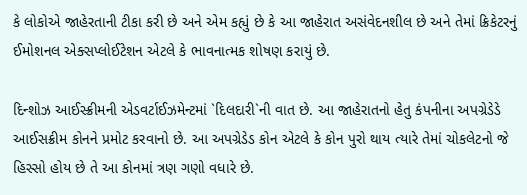કે લોકોએ જાહેરતાની ટીકા કરી છે અને એમ કહ્યું છે કે આ જાહેરાત અસંવેદનશીલ છે અને તેમાં ક્રિકેટરનું ઈમોશનલ એક્સપ્લોઈટેશન એટલે કે ભાવનાત્મક શોષણ કરાયું છે.

દિન્શોઝ આઈસ્ક્રીમની એડવર્ટાઈઝમેન્ટમાં `દિલદારી`ની વાત છે. આ જાહેરાતનો હેતુ કંપનીના અપગ્રેડેડે આઈસક્રીમ કોનને પ્રમોટ કરવાનો છે. આ અપગ્રેડેડ કોન એટલે કે કોન પુરો થાય ત્યારે તેમાં ચોકલેટનો જે હિસ્સો હોય છે તે આ કોનમાં ત્રણ ગણો વધારે છે.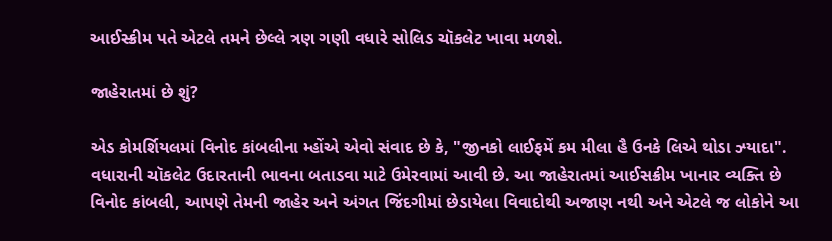આઈસ્ક્રીમ પતે એટલે તમને છેલ્લે ત્રણ ગણી વધારે સોલિડ ચૉકલેટ ખાવા મળશે.

જાહેરાતમાં છે શું?

એડ કોમર્શિયલમાં વિનોદ કાંબલીના મ્હોંએ એવો સંવાદ છે કે, "જીનકો લાઈફમેં કમ મીલા હૈ ઉનકે લિએ થોડા ઝ્યાદા". વધારાની ચૉકલેટ ઉદારતાની ભાવના બતાડવા માટે ઉમેરવામાં આવી છે. આ જાહેરાતમાં આઈસક્રીમ ખાનાર વ્યક્તિ છે વિનોદ કાંબલી, આપણે તેમની જાહેર અને અંગત જિંદગીમાં છેડાયેલા વિવાદોથી અજાણ નથી અને એટલે જ લોકોને આ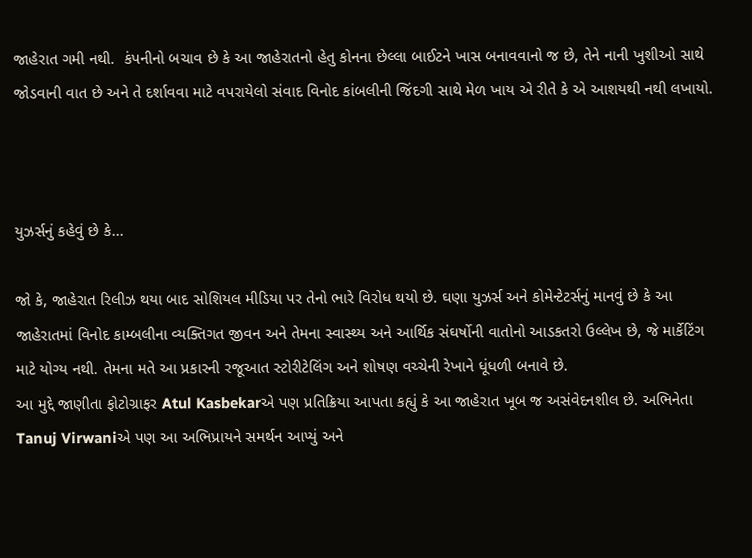જાહેરાત ગમી નથી.  કંપનીનો બચાવ છે કે આ જાહેરાતનો હેતુ કોનના છેલ્લા બાઈટને ખાસ બનાવવાનો જ છે, તેને નાની ખુશીઓ સાથે જોડવાની વાત છે અને તે દર્શાવવા માટે વપરાયેલો સંવાદ વિનોદ કાંબલીની જિંદગી સાથે મેળ ખાય એ રીતે કે એ આશયથી નથી લખાયો.



યુઝર્સનું કહેવું છે કે...

જો કે, જાહેરાત રિલીઝ થયા બાદ સોશિયલ મીડિયા પર તેનો ભારે વિરોધ થયો છે. ઘણા યુઝર્સ અને કોમેન્ટેટર્સનું માનવું છે કે આ જાહેરાતમાં વિનોદ કામ્બલીના વ્યક્તિગત જીવન અને તેમના સ્વાસ્થ્ય અને આર્થિક સંઘર્ષોની વાતોનો આડકતરો ઉલ્લેખ છે, જે માર્કેટિંગ માટે યોગ્ય નથી. તેમના મતે આ પ્રકારની રજૂઆત સ્ટોરીટેલિંગ અને શોષણ વચ્ચેની રેખાને ધૂંધળી બનાવે છે.
આ મુદ્દે જાણીતા ફોટોગ્રાફર Atul Kasbekarએ પણ પ્રતિક્રિયા આપતા કહ્યું કે આ જાહેરાત ખૂબ જ અસંવેદનશીલ છે. અભિનેતા Tanuj Virwaniએ પણ આ અભિપ્રાયને સમર્થન આપ્યું અને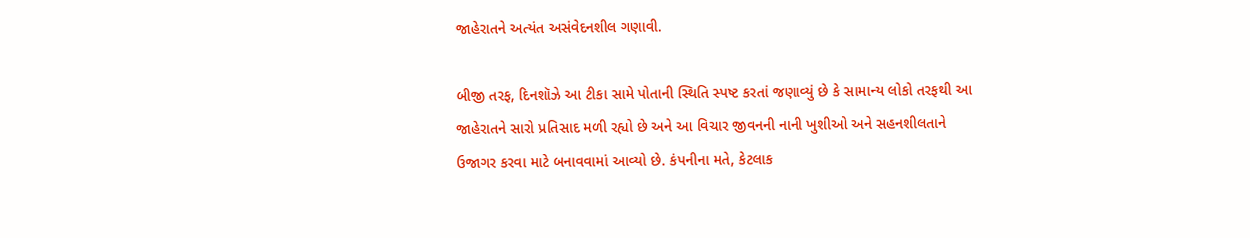જાહેરાતને અત્યંત અસંવેદનશીલ ગણાવી.

બીજી તરફ, દિનશૉઝે આ ટીકા સામે પોતાની સ્થિતિ સ્પષ્ટ કરતાં જણાવ્યું છે કે સામાન્ય લોકો તરફથી આ જાહેરાતને સારો પ્રતિસાદ મળી રહ્યો છે અને આ વિચાર જીવનની નાની ખુશીઓ અને સહનશીલતાને ઉજાગર કરવા માટે બનાવવામાં આવ્યો છે. કંપનીના મતે, કેટલાક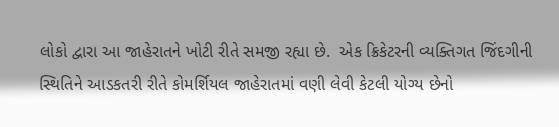લોકો દ્વારા આ જાહેરાતને ખોટી રીતે સમજી રહ્યા છે.  એક ક્રિકેટરની વ્યક્તિગત જિંદગીની સ્થિતિને આડકતરી રીતે કોમર્શિયલ જાહેરાતમાં વણી લેવી કેટલી યોગ્ય છેનો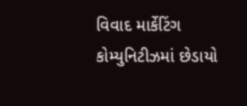વિવાદ માર્કેટિંગ કોમ્યુનિટીઝમાં છેડાયો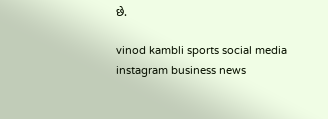છે.

vinod kambli sports social media instagram business news